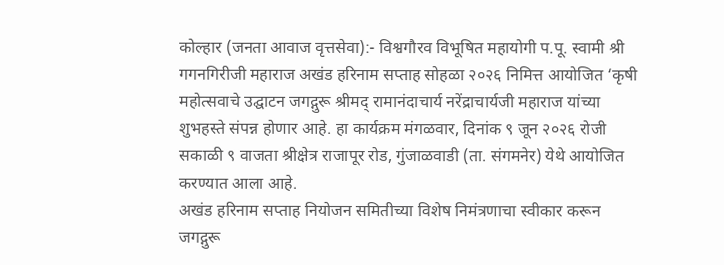कोल्हार (जनता आवाज वृत्तसेवा):- विश्वगौरव विभूषित महायोगी प.पू. स्वामी श्री गगनगिरीजी महाराज अखंड हरिनाम सप्ताह सोहळा २०२६ निमित्त आयोजित ‘कृषी महोत्सवाचे उद्घाटन जगद्गुरू श्रीमद् रामानंदाचार्य नरेंद्राचार्यजी महाराज यांच्या शुभहस्ते संपन्न होणार आहे. हा कार्यक्रम मंगळवार, दिनांक ९ जून २०२६ रोजी सकाळी ९ वाजता श्रीक्षेत्र राजापूर रोड, गुंजाळवाडी (ता. संगमनेर) येथे आयोजित करण्यात आला आहे.
अखंड हरिनाम सप्ताह नियोजन समितीच्या विशेष निमंत्रणाचा स्वीकार करून जगद्गुरू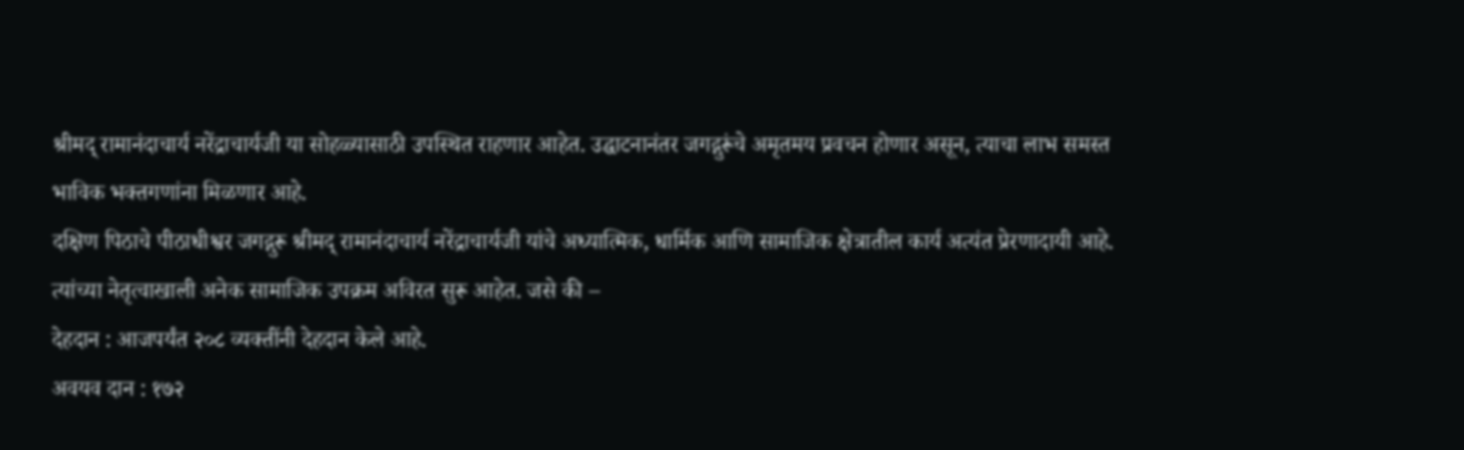श्रीमद् रामानंदाचार्य नरेंद्राचार्यजी या सोहळ्यासाठी उपस्थित राहणार आहेत. उद्घाटनानंतर जगद्गुरूंचे अमृतमय प्रवचन होणार असून, त्याचा लाभ समस्त भाविक भक्तगणांना मिळणार आहे.
दक्षिण पिठाचे पीठाधीश्वर जगद्गुरू श्रीमद् रामानंदाचार्य नरेंद्राचार्यजी यांचे अध्यात्मिक, धार्मिक आणि सामाजिक क्षेत्रातील कार्य अत्यंत प्रेरणादायी आहे. त्यांच्या नेतृत्वाखाली अनेक सामाजिक उपक्रम अविरत सुरू आहेत. जसे की –
देहदान : आजपर्यंत २०८ व्यक्तींनी देहदान केले आहे.
अवयव दान : १७२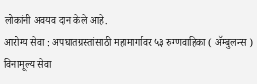लोकांनी अवयव दान केले आहे.
आरोग्य सेवा : अपघातग्रस्तांसाठी महामार्गावर ५३ रुग्णवाहिका ( ॲम्बुलन्स ) विनामूल्य सेवा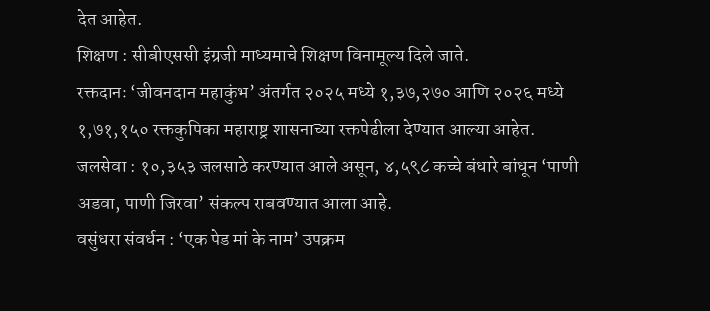देत आहेत.
शिक्षण : सीबीएससी इंग्रजी माध्यमाचे शिक्षण विनामूल्य दिले जाते.
रक्तदानः ‘जीवनदान महाकुंभ’ अंतर्गत २०२५ मध्ये १,३७,२७० आणि २०२६ मध्ये १,७१,१५० रक्तकुपिका महाराष्ट्र शासनाच्या रक्तपेढीला देण्यात आल्या आहेत.
जलसेवा : १०,३५३ जलसाठे करण्यात आले असून, ४,५९८ कच्चे बंधारे बांधून ‘पाणी अडवा, पाणी जिरवा’ संकल्प राबवण्यात आला आहे.
वसुंधरा संवर्धन : ‘एक पेड मां के नाम’ उपक्रम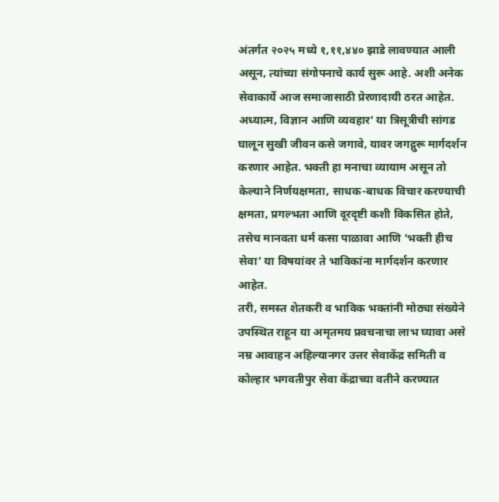अंतर्गत २०२५ मध्ये १,११,४४० झाडे लावण्यात आली असून, त्यांच्या संगोपनाचे कार्य सुरू आहे. अशी अनेक सेवाकार्ये आज समाजासाठी प्रेरणादायी ठरत आहेत.
अध्यात्म, विज्ञान आणि व्यवहार’ या त्रिसूत्रीची सांगड घालून सुखी जीवन कसे जगावे, यावर जगद्गुरू मार्गदर्शन करणार आहेत. भक्ती हा मनाचा व्यायाम असून तो केल्याने निर्णयक्षमता, साधक-बाधक विचार करण्याची क्षमता, प्रगल्भता आणि दूरदृष्टी कशी विकसित होते, तसेच मानवता धर्म कसा पाळावा आणि ‘भक्ती हीच सेवा’ या विषयांवर ते भाविकांना मार्गदर्शन करणार आहेत.
तरी, समस्त शेतकरी व भाविक भक्तांनी मोठ्या संख्येने उपस्थित राहून या अमृतमय प्रवचनाचा लाभ घ्यावा असे नम्र आवाहन अहिल्यानगर उत्तर सेवाकेंद्र समिती व कोल्हार भगवतीपुर सेवा केंद्राच्या वतीने करण्यात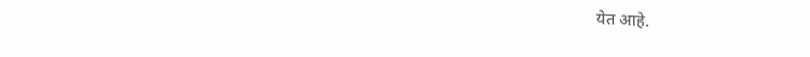येत आहे.